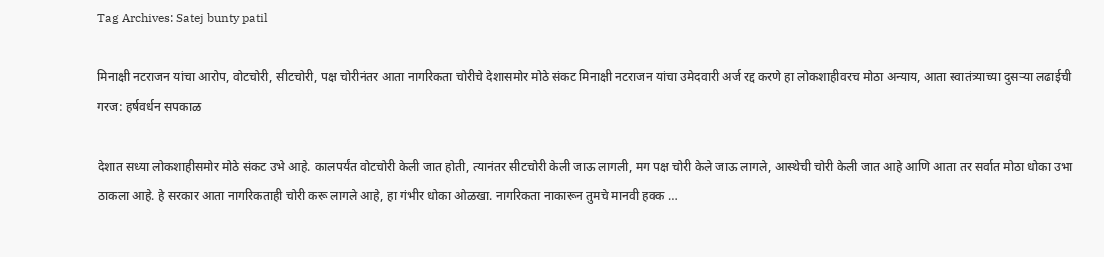Tag Archives: Satej bunty patil

मिनाक्षी नटराजन यांचा आरोप, वोटचोरी, सीटचोरी, पक्ष चोरीनंतर आता नागरिकता चोरीचे देशासमोर मोठे संकट मिनाक्षी नटराजन यांचा उमेदवारी अर्ज रद्द करणे हा लोकशाहीवरच मोठा अन्याय, आता स्वातंत्र्याच्या दुसऱ्या लढाईची गरज: हर्षवर्धन सपकाळ

देशात सध्या लोकशाहीसमोर मोठे संकट उभे आहे. कालपर्यंत वोटचोरी केली जात होती, त्यानंतर सीटचोरी केली जाऊ लागली, मग पक्ष चोरी केले जाऊ लागले, आस्थेची चोरी केली जात आहे आणि आता तर सर्वात मोठा धोका उभा ठाकला आहे. हे सरकार आता नागरिकताही चोरी करू लागले आहे, हा गंभीर धोका ओळखा. नागरिकता नाकारून तुमचे मानवी हक्क …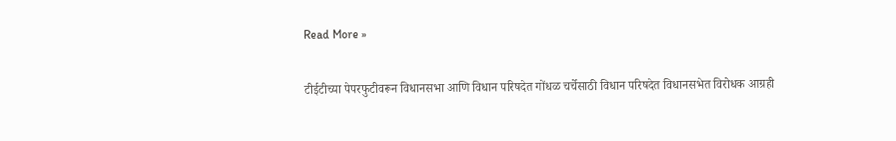Read More »

टीईटीच्या पेपरफुटीवरून विधानसभा आणि विधान परिषदेत गोंधळ चर्चेसाठी विधान परिषदेत विधानसभेत विरोधक आग्रही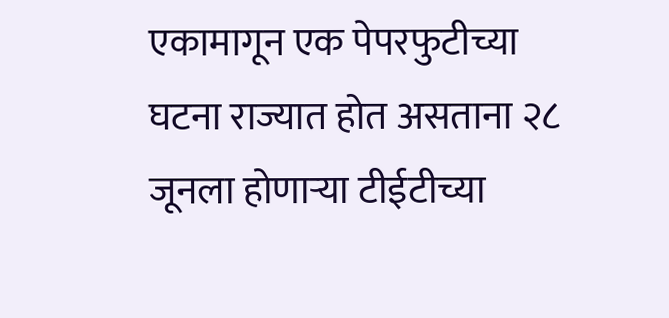एकामागून एक पेपरफुटीच्या  घटना राज्यात होत असताना २८ जूनला होणाऱ्या टीईटीच्या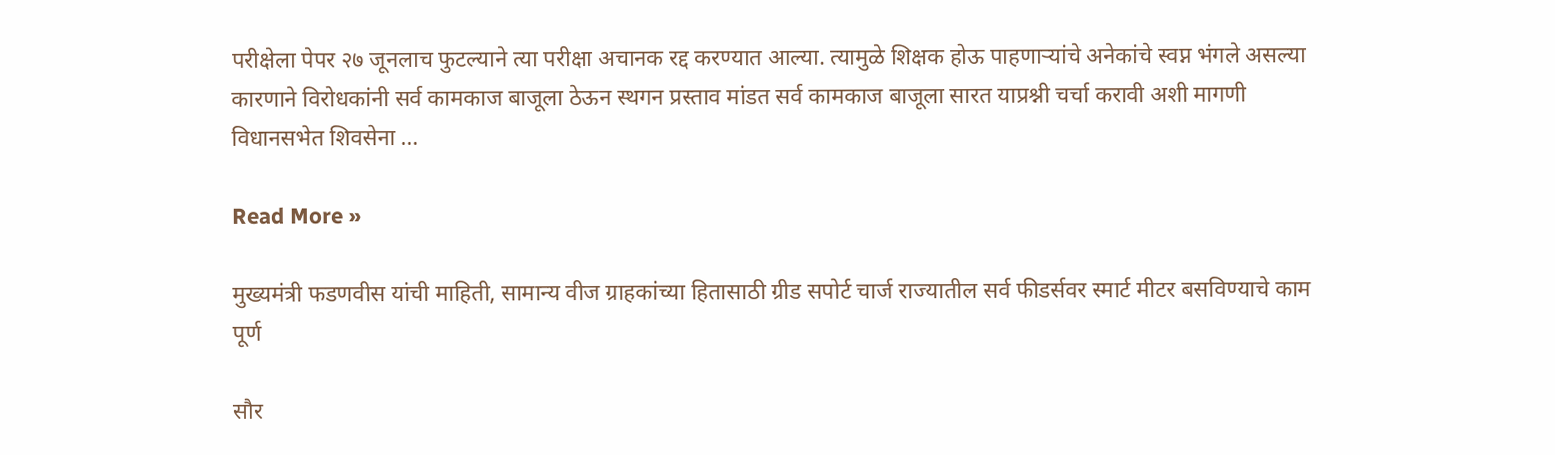परीक्षेला पेपर २७ जूनलाच फुटल्याने त्या परीक्षा अचानक रद्द करण्यात आल्या. त्यामुळे शिक्षक होऊ पाहणाऱ्यांचे अनेकांचे स्वप्न भंगले असल्या कारणाने विरोधकांनी सर्व कामकाज बाजूला ठेऊन स्थगन प्रस्ताव मांडत सर्व कामकाज बाजूला सारत याप्रश्नी चर्चा करावी अशी मागणी विधानसभेत शिवसेना …

Read More »

मुख्यमंत्री फडणवीस यांची माहिती, सामान्य वीज ग्राहकांच्या हितासाठी ग्रीड सपोर्ट चार्ज राज्यातील सर्व फीडर्सवर स्मार्ट मीटर बसविण्याचे काम पूर्ण

सौर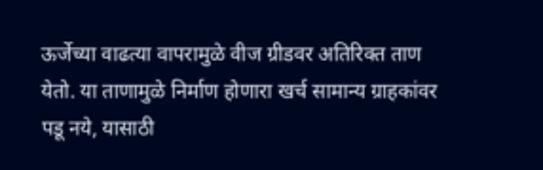ऊर्जेच्या वाढत्या वापरामुळे वीज ग्रीडवर अतिरिक्त ताण येतो. या ताणामुळे निर्माण होणारा खर्च सामान्य ग्राहकांवर पडू नये, यासाठी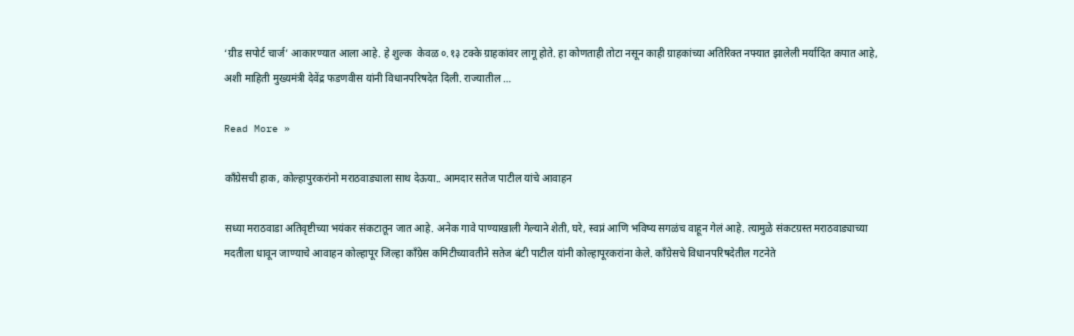‘ग्रीड सपोर्ट चार्ज’ आकारण्यात आला आहे. हे शुल्क  केवळ ०.१३ टक्के ग्राहकांवर लागू होते. हा कोणताही तोटा नसून काही ग्राहकांच्या अतिरिक्त नफ्यात झालेली मर्यादित कपात आहे, अशी माहिती मुख्यमंत्री देवेंद्र फडणवीस यांनी विधानपरिषदेत दिली. राज्यातील …

Read More »

काँग्रेसची हाक, कोल्हापुरकरांनो मराठवाड्याला साथ देऊया.. आमदार सतेज पाटील यांचे आवाहन

सध्या मराठवाडा अतिवृष्टीच्या भयंकर संकटातून जात आहे. अनेक गावे पाण्याखाली गेल्याने शेती, घरे, स्वप्नं आणि भविष्य सगळंच वाहून गेलं आहे. त्यामुळे संकटग्रस्त मराठवाड्याच्या मदतीला धावून जाण्याचे आवाहन कोल्हापूर जिल्हा काँग्रेस कमिटीच्यावतीने सतेज बंटी पाटील यांनी कोल्हापूरकरांना केले. काँग्रेसचे विधानपरिषदेतील गटनेते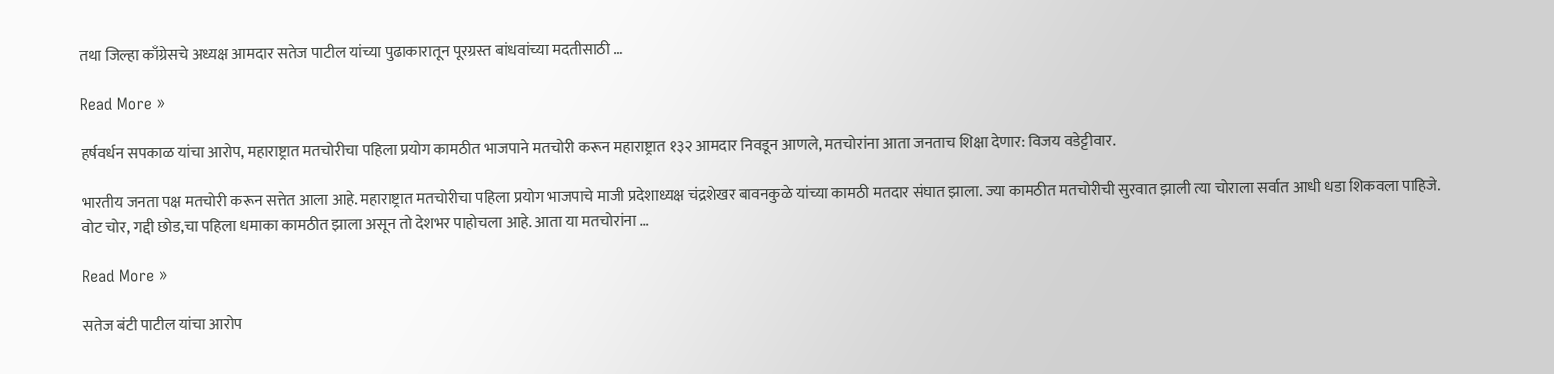तथा जिल्हा काँग्रेसचे अध्यक्ष आमदार सतेज पाटील यांच्या पुढाकारातून पूरग्रस्त बांधवांच्या मदतीसाठी …

Read More »

हर्षवर्धन सपकाळ यांचा आरोप, महाराष्ट्रात मतचोरीचा पहिला प्रयोग कामठीत भाजपाने मतचोरी करून महाराष्ट्रात १३२ आमदार निवडून आणले, मतचोरांना आता जनताच शिक्षा देणार: विजय वडेट्टीवार.

भारतीय जनता पक्ष मतचोरी करून सत्तेत आला आहे. महाराष्ट्रात मतचोरीचा पहिला प्रयोग भाजपाचे माजी प्रदेशाध्यक्ष चंद्रशेखर बावनकुळे यांच्या कामठी मतदार संघात झाला. ज्या कामठीत मतचोरीची सुरवात झाली त्या चोराला सर्वात आधी धडा शिकवला पाहिजे. वोट चोर, गद्दी छोड,चा पहिला धमाका कामठीत झाला असून तो देशभर पाहोचला आहे. आता या मतचोरांना …

Read More »

सतेज बंटी पाटील यांचा आरोप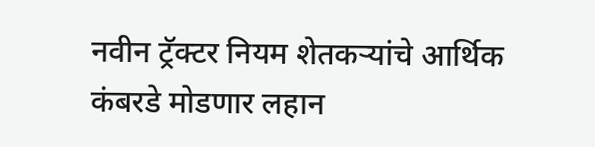नवीन ट्रॅक्टर नियम शेतकऱ्यांचे आर्थिक कंबरडे मोडणार लहान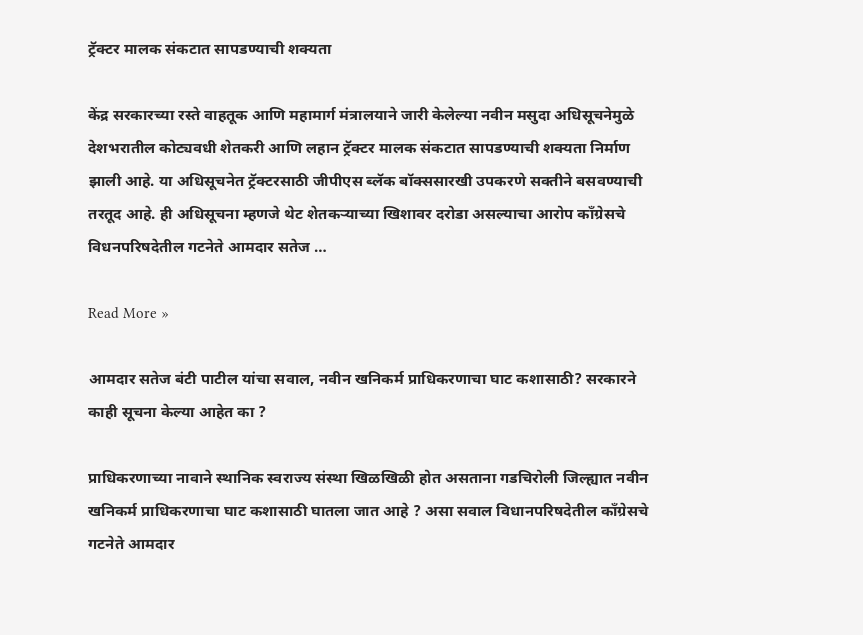ट्रॅक्टर मालक संकटात सापडण्याची शक्यता

केंद्र सरकारच्या रस्ते वाहतूक आणि महामार्ग मंत्रालयाने जारी केलेल्या नवीन मसुदा अधिसूचनेमुळे देशभरातील कोट्यवधी शेतकरी आणि लहान ट्रॅक्टर मालक संकटात सापडण्याची शक्यता निर्माण झाली आहे. या अधिसूचनेत ट्रॅक्टरसाठी जीपीएस ब्लॅक बॉक्ससारखी उपकरणे सक्तीने बसवण्याची तरतूद आहे. ही अधिसूचना म्हणजे थेट शेतकऱ्याच्या खिशावर दरोडा असल्याचा आरोप काँग्रेसचे विधनपरिषदेतील गटनेते आमदार सतेज …

Read More »

आमदार सतेज बंटी पाटील यांचा सवाल, नवीन खनिकर्म प्राधिकरणाचा घाट कशासाठी? सरकारने काही सूचना केल्या आहेत का ?

प्राधिकरणाच्या नावाने स्थानिक स्वराज्य संस्था खिळखिळी होत असताना गडचिरोली जिल्ह्यात नवीन खनिकर्म प्राधिकरणाचा घाट कशासाठी घातला जात आहे ? असा सवाल विधानपरिषदेतील काँग्रेसचे गटनेते आमदार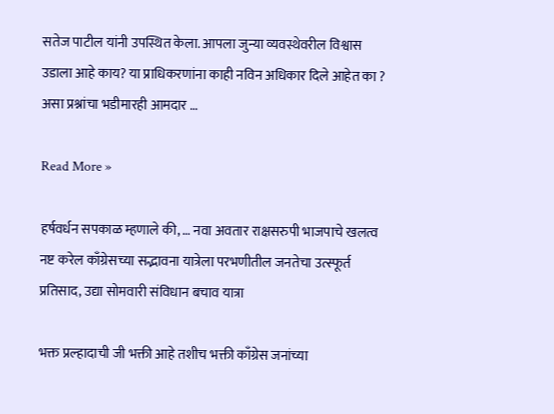सतेज पाटील यांनी उपस्थित केला. आपला जुन्या व्यवस्थेवरील विश्वास उडाला आहे काय? या प्राधिकरणांना काही नविन अधिकार दिले आहेत का ? असा प्रश्नांचा भडीमारही आमदार …

Read More »

हर्षवर्धन सपकाळ म्हणाले की, … नवा अवतार राक्षसरुपी भाजपाचे खलत्व नष्ट करेल काँग्रेसच्या सद्भावना यात्रेला परभणीतील जनतेचा उत्स्फूर्त प्रतिसाद, उद्या सोमवारी संविधान बचाव यात्रा

भक्त प्रल्हादाची जी भक्ती आहे तशीच भक्ती काँग्रेस जनांच्या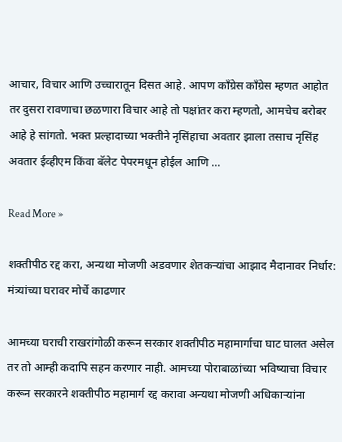आचार, विचार आणि उच्चारातून दिसत आहे. आपण काँग्रेस काँग्रेस म्हणत आहोत तर दुसरा रावणाचा छळणारा विचार आहे तो पक्षांतर करा म्हणतो, आमचेच बरोबर आहे हे सांगतो. भक्त प्रल्हादाच्या भक्तीने नृसिंहाचा अवतार झाला तसाच नृसिंह अवतार ईव्हीएम किंवा बॅलेट पेपरमधून होईल आणि …

Read More »

शक्तीपीठ रद्द करा, अन्यथा मोजणी अडवणार शेतकऱ्यांचा आझाद मैदानावर निर्धार: मंत्र्यांच्या घरावर मोर्चे काढणार

आमच्या घराची राखरांगोळी करून सरकार शक्तीपीठ महामार्गाचा घाट घालत असेल तर तो आम्ही कदापि सहन करणार नाही. आमच्या पोराबाळांच्या भविष्याचा विचार करून सरकारने शक्तीपीठ महामार्ग रद्द करावा अन्यथा मोजणी अधिकाऱ्यांना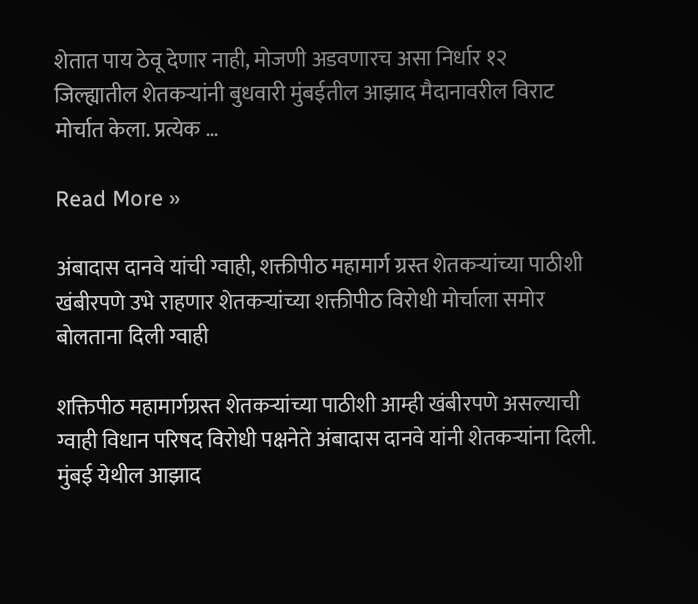शेतात पाय ठेवू देणार नाही, मोजणी अडवणारच असा निर्धार १२ जिल्ह्यातील शेतकऱ्यांनी बुधवारी मुंबईतील आझाद मैदानावरील विराट मोर्चात केला. प्रत्येक …

Read More »

अंबादास दानवे यांची ग्वाही, शक्तीपीठ महामार्ग ग्रस्त शेतकऱ्यांच्या पाठीशी खंबीरपणे उभे राहणार शेतकऱ्यांच्या शक्तीपीठ विरोधी मोर्चाला समोर बोलताना दिली ग्वाही

शक्तिपीठ महामार्गग्रस्त शेतकऱ्यांच्या पाठीशी आम्ही खंबीरपणे असल्याची ग्वाही विधान परिषद विरोधी पक्षनेते अंबादास दानवे यांनी शेतकऱ्यांना दिली. मुंबई येथील आझाद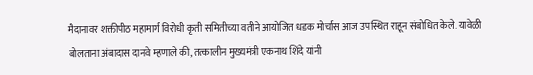मैदानावर शक्तीपीठ महामार्ग विरोधी कृती समितीच्या वतीने आयोजित धडक मोर्चास आज उपस्थित राहून संबोधित केले. यावेळी बोलताना अंबादास दानवे म्हणाले की, तत्कालीन मुख्यमंत्री एकनाथ शिंदे यांनी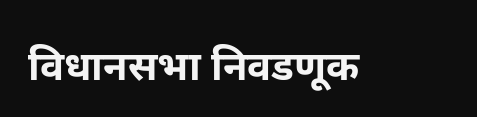विधानसभा निवडणूक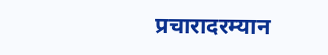प्रचारादरम्यान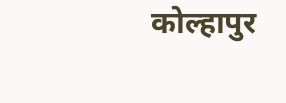कोल्हापुर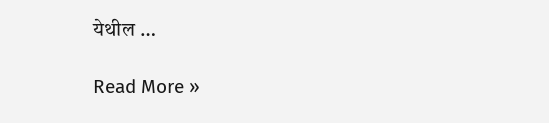येथील …

Read More »